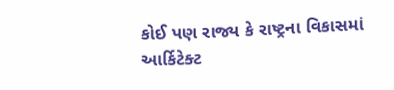કોઈ પણ રાજ્ય કે રાષ્ટ્રના વિકાસમાં આર્કિટેક્ટ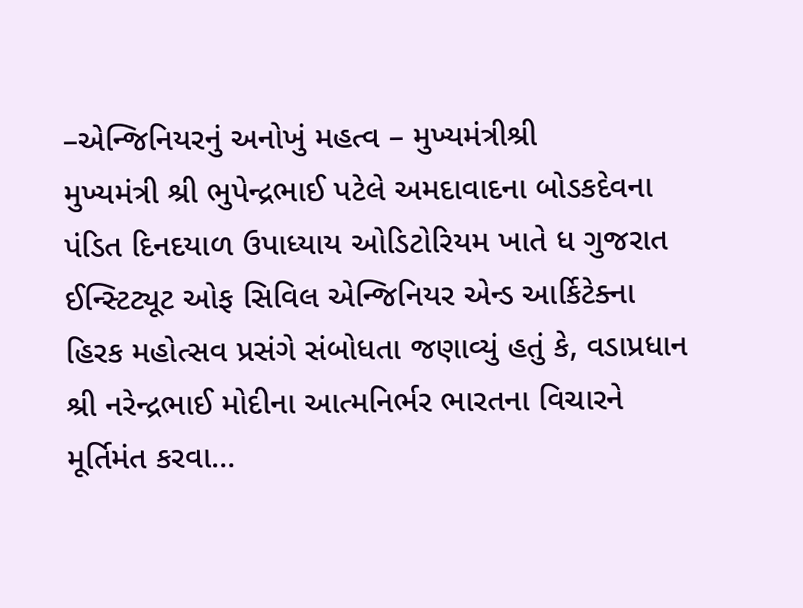–એન્જિનિયરનું અનોખું મહત્વ – મુખ્યમંત્રીશ્રી
મુખ્યમંત્રી શ્રી ભુપેન્દ્રભાઈ પટેલે અમદાવાદના બોડકદેવના પંડિત દિનદયાળ ઉપાધ્યાય ઓડિટોરિયમ ખાતે ધ ગુજરાત ઈન્સ્ટિટ્યૂટ ઓફ સિવિલ એન્જિનિયર એન્ડ આર્કિટેક્ના હિરક મહોત્સવ પ્રસંગે સંબોધતા જણાવ્યું હતું કે, વડાપ્રધાન શ્રી નરેન્દ્રભાઈ મોદીના આત્મનિર્ભર ભારતના વિચારને મૂર્તિમંત કરવા…